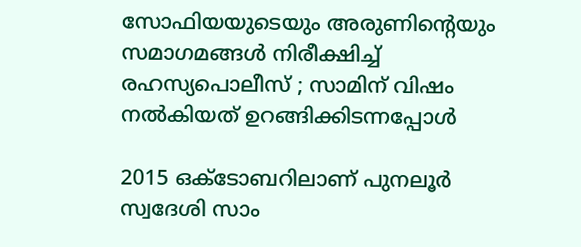സോഫിയയുടെയും അരുണിന്റെയും സമാഗമങ്ങള്‍ നിരീക്ഷിച്ച് രഹസ്യപൊലീസ് ; സാമിന് വിഷം നല്‍കിയത് ഉറങ്ങിക്കിടന്നപ്പോള്‍

2015 ഒക്ടോബറിലാണ് പുനലൂര്‍ സ്വദേശി സാം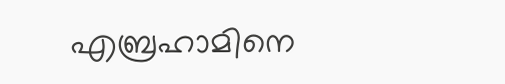എബ്രഹാമിനെ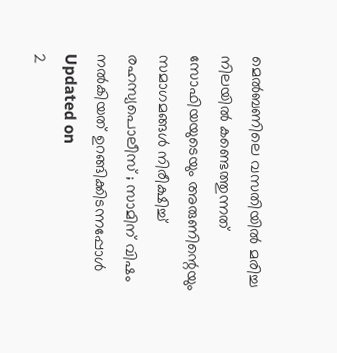മെല്‍ബണിലെ വസതിയില്‍ മരിച്ച നിലയില്‍ കണ്ടെത്തുന്നത്
സോഫിയയുടെയും അരുണിന്റെയും സമാഗമങ്ങള്‍ നിരീക്ഷിച്ച് രഹസ്യപൊലീസ് ; സാമിന് വിഷം നല്‍കിയത് ഉറങ്ങിക്കിടന്നപ്പോള്‍
Updated on
2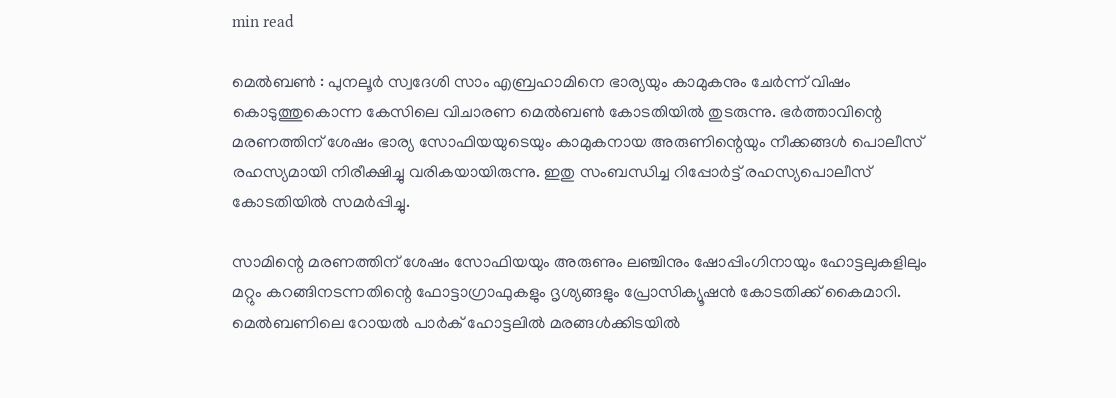min read

മെല്‍ബണ്‍ : പുനലൂര്‍ സ്വദേശി സാം എബ്രഹാമിനെ ഭാര്യയും കാമുകനും ചേര്‍ന്ന് വിഷം കൊടുത്തുകൊന്ന കേസിലെ വിചാരണ മെല്‍ബണ്‍ കോടതിയില്‍ തുടരുന്നു. ഭര്‍ത്താവിന്റെ മരണത്തിന് ശേഷം ഭാര്യ സോഫിയയുടെയും കാമുകനായ അരുണിന്റെയും നീക്കങ്ങള്‍ പൊലീസ് രഹസ്യമായി നിരീക്ഷിച്ചു വരികയായിരുന്നു. ഇതു സംബന്ധിച്ച റിപ്പോര്‍ട്ട് രഹസ്യപൊലീസ് കോടതിയില്‍ സമര്‍പ്പിച്ചു.

സാമിന്റെ മരണത്തിന് ശേഷം സോഫിയയും അരുണും ലഞ്ചിനും ഷോപ്പിംഗിനായും ഹോട്ടലുകളിലും മറ്റും കറങ്ങിനടന്നതിന്റെ ഫോട്ടാഗ്രാഫുകളും ദൃശ്യങ്ങളും പ്രോസിക്യൂഷന്‍ കോടതിക്ക് കൈമാറി. മെല്‍ബണിലെ റോയല്‍ പാര്‍ക് ഹോട്ടലില്‍ മരങ്ങള്‍ക്കിടയില്‍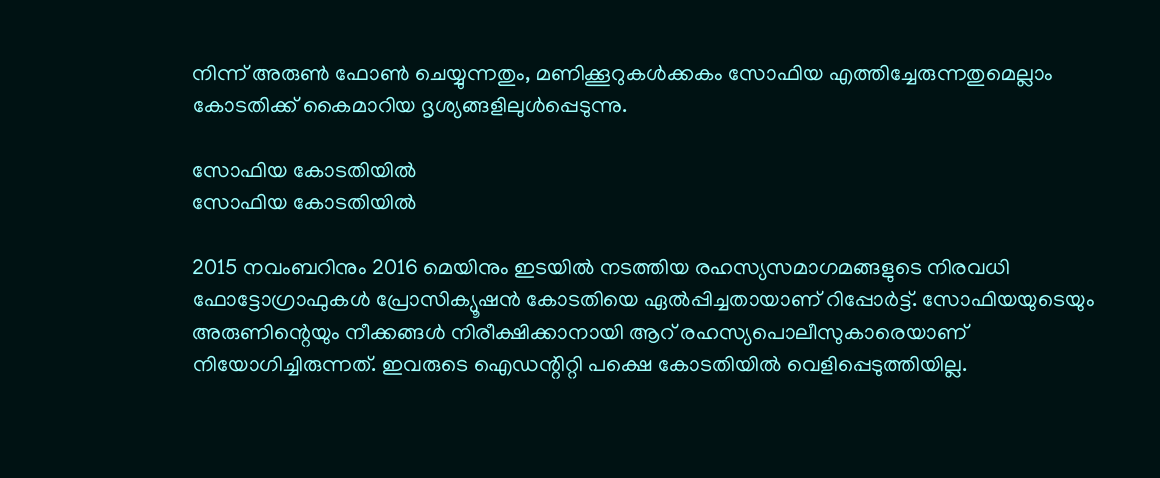നിന്ന് അരുണ്‍ ഫോണ്‍ ചെയ്യുന്നതും, മണിക്കൂറുകള്‍ക്കകം സോഫിയ എത്തിച്ചേരുന്നതുമെല്ലാം കോടതിക്ക് കൈമാറിയ ദൃശ്യങ്ങളിലുള്‍പ്പെടുന്നു.

സോഫിയ കോടതിയില്‍
സോഫിയ കോടതിയില്‍

2015 നവംബറിനും 2016 മെയിനും ഇടയില്‍ നടത്തിയ രഹസ്യസമാഗമങ്ങളുടെ നിരവധി ഫോട്ടോഗ്രാഫുകള്‍ പ്രോസിക്യൂഷന്‍ കോടതിയെ ഏല്‍പ്പിച്ചതായാണ് റിപ്പോര്‍ട്ട്. സോഫിയയുടെയും അരുണിന്റെയും നീക്കങ്ങള്‍ നിരീക്ഷിക്കാനായി ആറ് രഹസ്യപൊലീസുകാരെയാണ് നിയോഗിച്ചിരുന്നത്. ഇവരുടെ ഐഡന്റിറ്റി പക്ഷെ കോടതിയില്‍ വെളിപ്പെടുത്തിയില്ല.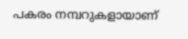പകരം നമ്പറുകളായാണ്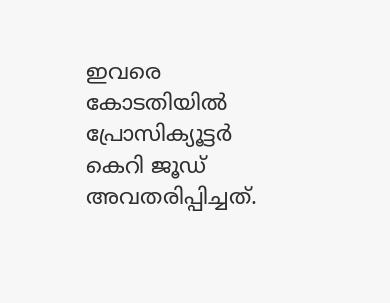ഇവരെ കോടതിയില്‍ പ്രോസിക്യൂട്ടര്‍ കെറി ജൂഡ് അവതരിപ്പിച്ചത്.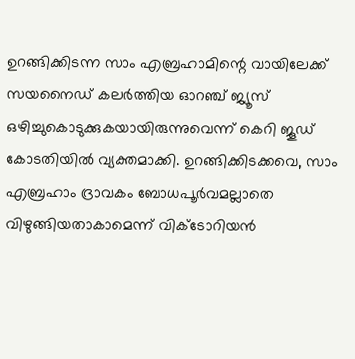ഉറങ്ങിക്കിടന്ന സാം എബ്രഹാമിന്റെ വായിലേക്ക് സയനൈഡ് കലര്‍ത്തിയ ഓറഞ്ച് ജ്യൂസ് ഒഴിച്ചുകൊടുക്കുകയായിരുന്നുവെന്ന് കെറി ജൂഡ് കോടതിയില്‍ വ്യക്തമാക്കി. ഉറങ്ങിക്കിടക്കവെ, സാം എബ്രഹാം ദ്രാവകം ബോധപൂര്‍വമല്ലാതെ വിഴുങ്ങിയതാകാമെന്ന് വിക്ടോറിയന്‍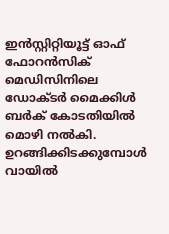ഇന്‍സ്റ്റിറ്റിയൂട്ട് ഓഫ് ഫോറന്‍സിക് മെഡിസിനിലെ ഡോക്ടര്‍ മൈക്കിള്‍ ബര്‍ക് കോടതിയില്‍ മൊഴി നല്‍കി. ഉറങ്ങിക്കിടക്കുമ്പോള്‍ വായില്‍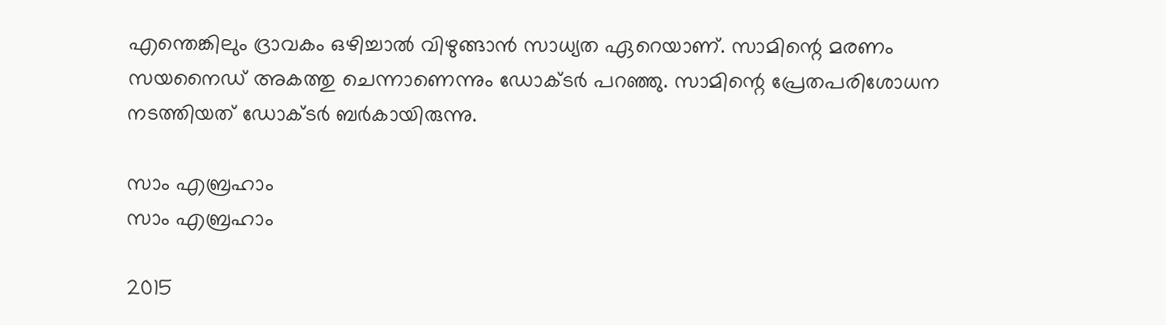എന്തെങ്കിലും ദ്രാവകം ഒഴിച്ചാല്‍ വിഴുങ്ങാന്‍ സാധ്യത ഏറെയാണ്. സാമിന്റെ മരണം സയനൈഡ് അകത്തു ചെന്നാണെന്നും ഡോക്ടര്‍ പറഞ്ഞു. സാമിന്റെ പ്രേതപരിശോധന നടത്തിയത് ഡോക്ടര്‍ ബര്‍കായിരുന്നു.

സാം എബ്രഹാം
സാം എബ്രഹാം

2015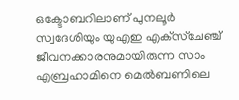ഒക്ടോബറിലാണ് പുനലൂര്‍ സ്വദേശിയും യുഎഇ എക്‌സ്‌ചേഞ്ച് ജീവനക്കാരനുമായിരുന്ന സാം എബ്രഹാമിനെ മെല്‍ബണിലെ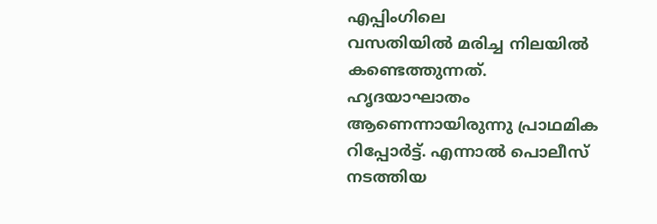എപ്പിംഗിലെ
വസതിയില്‍ മരിച്ച നിലയില്‍ കണ്ടെത്തുന്നത്. ഹൃദയാഘാതം ആണെന്നായിരുന്നു പ്രാഥമിക റിപ്പോര്‍ട്ട്. എന്നാല്‍ പൊലീസ് നടത്തിയ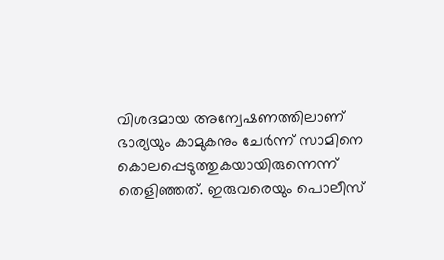വിശദമായ അന്വേഷണത്തിലാണ് ഭാര്യയും കാമുകനും ചേര്‍ന്ന് സാമിനെ കൊലപ്പെടുത്തുകയായിരുന്നെന്ന് തെളിഞ്ഞത്. ഇരുവരെയും പൊലീസ്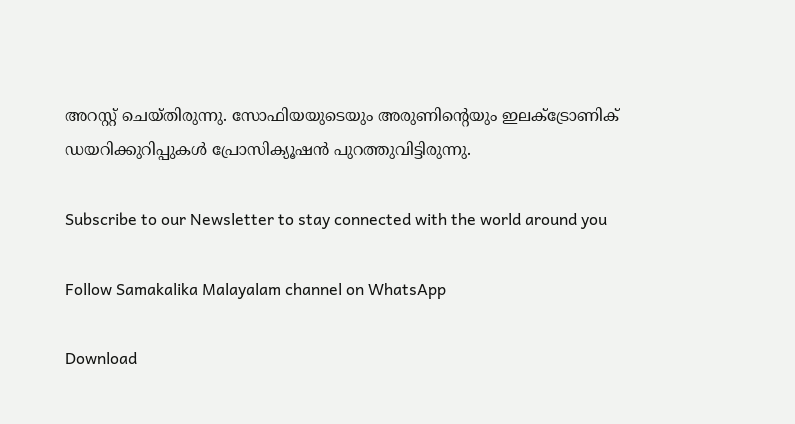അറസ്റ്റ് ചെയ്തിരുന്നു. സോഫിയയുടെയും അരുണിന്റെയും ഇലക്‌ട്രോണിക് ഡയറിക്കുറിപ്പുകള്‍ പ്രോസിക്യൂഷന്‍ പുറത്തുവിട്ടിരുന്നു.

Subscribe to our Newsletter to stay connected with the world around you

Follow Samakalika Malayalam channel on WhatsApp

Download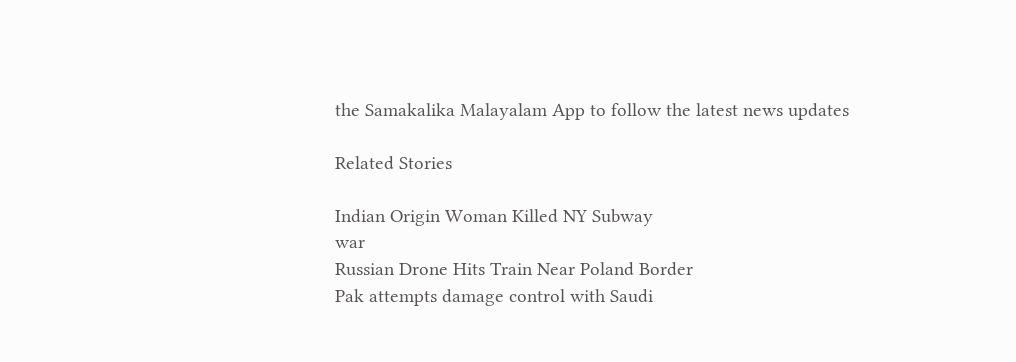the Samakalika Malayalam App to follow the latest news updates

Related Stories

Indian Origin Woman Killed NY Subway
war
Russian Drone Hits Train Near Poland Border
Pak attempts damage control with Saudi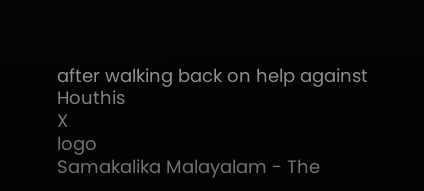after walking back on help against Houthis
X
logo
Samakalika Malayalam - The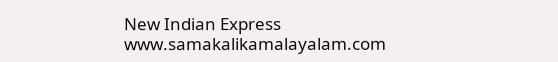New Indian Express
www.samakalikamalayalam.com